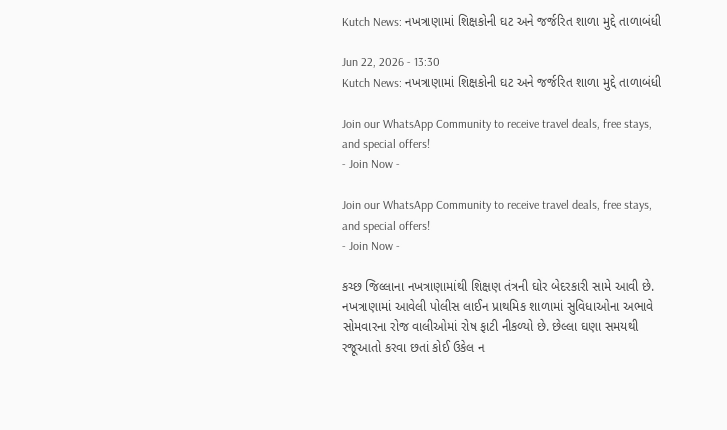Kutch News: નખત્રાણામાં શિક્ષકોની ઘટ અને જર્જરિત શાળા મુદ્દે તાળાબંધી

Jun 22, 2026 - 13:30
Kutch News: નખત્રાણામાં શિક્ષકોની ઘટ અને જર્જરિત શાળા મુદ્દે તાળાબંધી

Join our WhatsApp Community to receive travel deals, free stays, and special offers!
- Join Now -

Join our WhatsApp Community to receive travel deals, free stays, and special offers!
- Join Now -

કચ્છ જિલ્લાના નખત્રાણામાંથી શિક્ષણ તંત્રની ઘોર બેદરકારી સામે આવી છે. નખત્રાણામાં આવેલી પોલીસ લાઈન પ્રાથમિક શાળામાં સુવિધાઓના અભાવે સોમવારના રોજ વાલીઓમાં રોષ ફાટી નીકળ્યો છે. છેલ્લા ઘણા સમયથી રજૂઆતો કરવા છતાં કોઈ ઉકેલ ન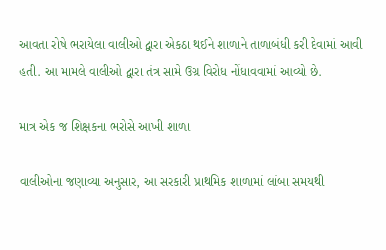આવતા રોષે ભરાયેલા વાલીઓ દ્વારા એકઠા થઈને શાળાને તાળાબંધી કરી દેવામાં આવી હતી. આ મામલે વાલીઓ દ્વારા તંત્ર સામે ઉગ્ર વિરોધ નોંધાવવામાં આવ્યો છે.

માત્ર એક જ શિક્ષકના ભરોસે આખી શાળા

વાલીઓના જણાવ્યા અનુસાર, આ સરકારી પ્રાથમિક શાળામાં લાંબા સમયથી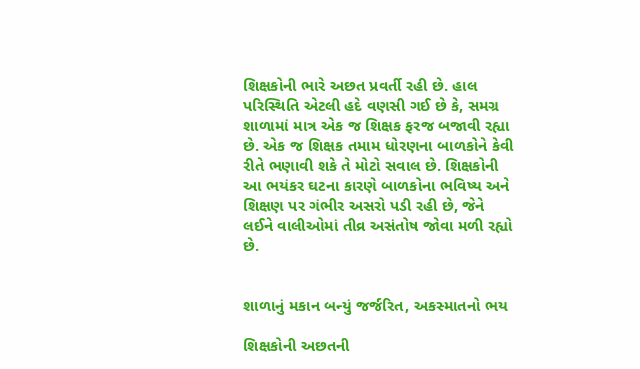શિક્ષકોની ભારે અછત પ્રવર્તી રહી છે. હાલ પરિસ્થિતિ એટલી હદે વણસી ગઈ છે કે, સમગ્ર શાળામાં માત્ર એક જ શિક્ષક ફરજ બજાવી રહ્યા છે. એક જ શિક્ષક તમામ ધોરણના બાળકોને કેવી રીતે ભણાવી શકે તે મોટો સવાલ છે. શિક્ષકોની આ ભયંકર ઘટના કારણે બાળકોના ભવિષ્ય અને શિક્ષણ પર ગંભીર અસરો પડી રહી છે, જેને લઈને વાલીઓમાં તીવ્ર અસંતોષ જોવા મળી રહ્યો છે.


શાળાનું મકાન બન્યું જર્જરિત, અકસ્માતનો ભય

શિક્ષકોની અછતની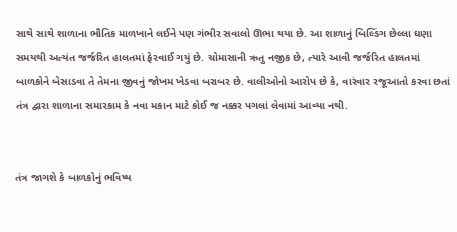સાથે સાથે શાળાના ભૌતિક માળખાને લઈને પણ ગંભીર સવાલો ઊભા થયા છે. આ શાળાનું બિલ્ડિંગ છેલ્લા ઘણા સમયથી અત્યંત જર્જરિત હાલતમાં ફેરવાઈ ગયું છે. ચોમાસાની ઋતુ નજીક છે, ત્યારે આવી જર્જરિત હાલતમાં બાળકોને બેસાડવા તે તેમના જીવનું જોખમ ખેડવા બરાબર છે. વાલીઓનો આરોપ છે કે, વારંવાર રજૂઆતો કરવા છતાં તંત્ર દ્વારા શાળાના સમારકામ કે નવા મકાન માટે કોઈ જ નક્કર પગલાં લેવામાં આવ્યા નથી.


તંત્ર જાગશે કે બાળકોનું ભવિષ્ય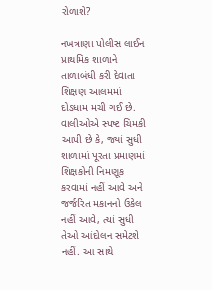રોળાશે?

નખત્રાણા પોલીસ લાઈન પ્રાથમિક શાળાને તાળાબંધી કરી દેવાતા શિક્ષણ આલમમાં દોડધામ મચી ગઈ છે. વાલીઓએ સ્પષ્ટ ચિમકી આપી છે કે, જ્યાં સુધી શાળામાં પૂરતા પ્રમાણમાં શિક્ષકોની નિમણૂક કરવામાં નહીં આવે અને જર્જરિત મકાનનો ઉકેલ નહીં આવે, ત્યાં સુધી તેઓ આંદોલન સમેટશે નહીં. આ સાથે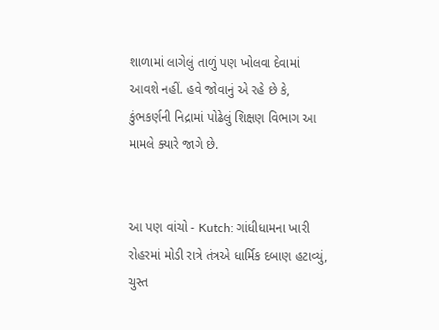શાળામાં લાગેલું તાળું પણ ખોલવા દેવામાં આવશે નહીં. હવે જોવાનું એ રહે છે કે, કુંભકર્ણની નિદ્રામાં પોઢેલું શિક્ષણ વિભાગ આ મામલે ક્યારે જાગે છે.


આ પણ વાંચો - Kutch: ગાંધીધામના ખારી રોહરમાં મોડી રાત્રે તંત્રએ ધાર્મિક દબાણ હટાવ્યું, ચુસ્ત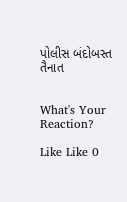પોલીસ બંદોબસ્ત તૈનાત


What's Your Reaction?

Like Like 0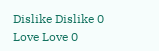Dislike Dislike 0
Love Love 0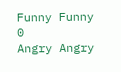Funny Funny 0
Angry Angry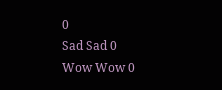0
Sad Sad 0
Wow Wow 0